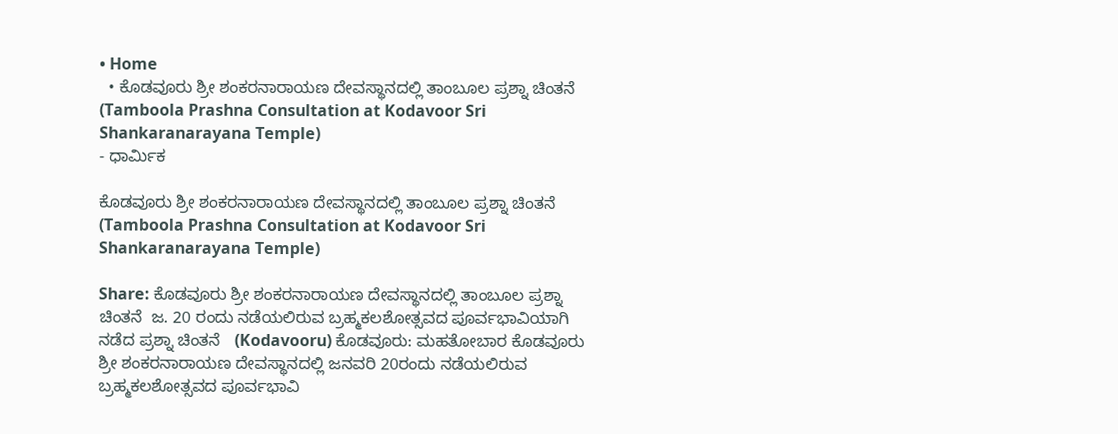• Home
  • ಕೊಡವೂರು ಶ್ರೀ ಶಂಕರನಾರಾಯಣ ದೇವಸ್ಥಾನದಲ್ಲಿ ತಾಂಬೂಲ ಪ್ರಶ್ನಾ ಚಿಂತನೆ (Tamboola Prashna Consultation at Kodavoor Sri Shankaranarayana Temple)
- ಧಾರ್ಮಿಕ

ಕೊಡವೂರು ಶ್ರೀ ಶಂಕರನಾರಾಯಣ ದೇವಸ್ಥಾನದಲ್ಲಿ ತಾಂಬೂಲ ಪ್ರಶ್ನಾ ಚಿಂತನೆ (Tamboola Prashna Consultation at Kodavoor Sri Shankaranarayana Temple)

Share: ಕೊಡವೂರು ಶ್ರೀ ಶಂಕರನಾರಾಯಣ ದೇವಸ್ಥಾನದಲ್ಲಿ ತಾಂಬೂಲ ಪ್ರಶ್ನಾ ಚಿಂತನೆ  ಜ. 20 ರಂದು ನಡೆಯಲಿರುವ ಬ್ರಹ್ಮಕಲಶೋತ್ಸವದ ಪೂರ್ವಭಾವಿಯಾಗಿ ನಡೆದ ಪ್ರಶ್ನಾ ಚಿಂತನೆ   (Kodavooru) ಕೊಡವೂರು: ಮಹತೋಬಾರ ಕೊಡವೂರು ಶ್ರೀ ಶಂಕರನಾರಾಯಣ ದೇವಸ್ಥಾನದಲ್ಲಿ ಜನವರಿ 20ರಂದು ನಡೆಯಲಿರುವ ಬ್ರಹ್ಮಕಲಶೋತ್ಸವದ ಪೂರ್ವಭಾವಿ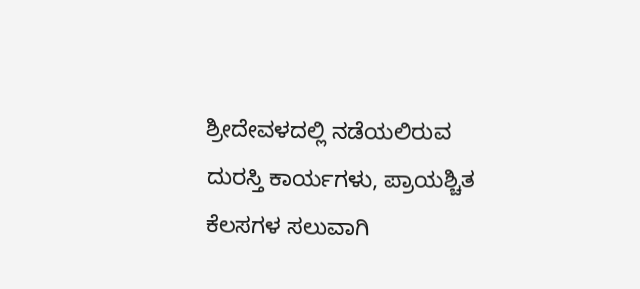ಶ್ರೀದೇವಳದಲ್ಲಿ ನಡೆಯಲಿರುವ ದುರಸ್ತಿ ಕಾರ್ಯಗಳು, ಪ್ರಾಯಶ್ಚಿತ ಕೆಲಸಗಳ ಸಲುವಾಗಿ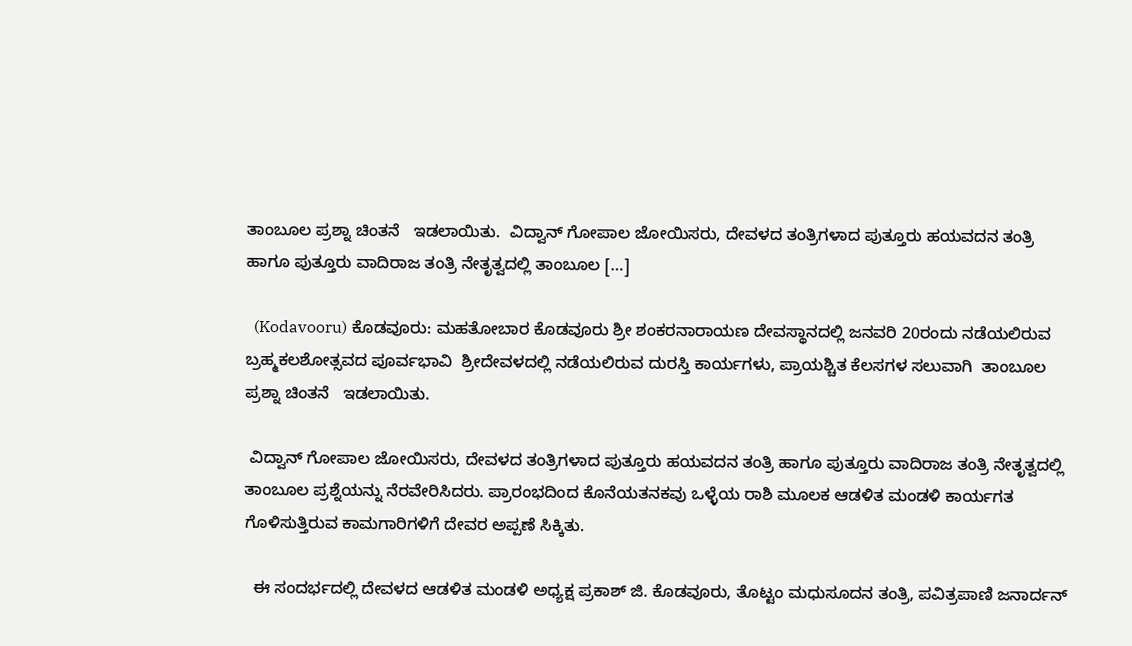ತಾಂಬೂಲ ಪ್ರಶ್ನಾ ಚಿಂತನೆ   ಇಡಲಾಯಿತು.  ವಿದ್ವಾನ್ ಗೋಪಾಲ ಜೋಯಿಸರು, ದೇವಳದ ತಂತ್ರಿಗಳಾದ ಪುತ್ತೂರು ಹಯವದನ ತಂತ್ರಿ ಹಾಗೂ ಪುತ್ತೂರು ವಾದಿರಾಜ ತಂತ್ರಿ ನೇತೃತ್ವದಲ್ಲಿ ತಾಂಬೂಲ […]

  (Kodavooru) ಕೊಡವೂರು: ಮಹತೋಬಾರ ಕೊಡವೂರು ಶ್ರೀ ಶಂಕರನಾರಾಯಣ ದೇವಸ್ಥಾನದಲ್ಲಿ ಜನವರಿ 20ರಂದು ನಡೆಯಲಿರುವ ಬ್ರಹ್ಮಕಲಶೋತ್ಸವದ ಪೂರ್ವಭಾವಿ  ಶ್ರೀದೇವಳದಲ್ಲಿ ನಡೆಯಲಿರುವ ದುರಸ್ತಿ ಕಾರ್ಯಗಳು, ಪ್ರಾಯಶ್ಚಿತ ಕೆಲಸಗಳ ಸಲುವಾಗಿ  ತಾಂಬೂಲ ಪ್ರಶ್ನಾ ಚಿಂತನೆ   ಇಡಲಾಯಿತು.

 ವಿದ್ವಾನ್ ಗೋಪಾಲ ಜೋಯಿಸರು, ದೇವಳದ ತಂತ್ರಿಗಳಾದ ಪುತ್ತೂರು ಹಯವದನ ತಂತ್ರಿ ಹಾಗೂ ಪುತ್ತೂರು ವಾದಿರಾಜ ತಂತ್ರಿ ನೇತೃತ್ವದಲ್ಲಿ ತಾಂಬೂಲ ಪ್ರಶ್ನೆಯನ್ನು ನೆರವೇರಿಸಿದರು. ಪ್ರಾರಂಭದಿಂದ ಕೊನೆಯತನಕವು ಒಳ್ಳೆಯ ರಾಶಿ ಮೂಲಕ ಆಡಳಿತ ಮಂಡಳಿ ಕಾರ್ಯಗತ ಗೊಳಿಸುತ್ತಿರುವ ಕಾಮಗಾರಿಗಳಿಗೆ ದೇವರ ಅಪ್ಪಣೆ ಸಿಕ್ಕಿತು.

  ಈ ಸಂದರ್ಭದಲ್ಲಿ ದೇವಳದ ಆಡಳಿತ ಮಂಡಳಿ ಅಧ್ಯಕ್ಷ ಪ್ರಕಾಶ್ ಜಿ. ಕೊಡವೂರು, ತೊಟ್ಟಂ ಮಧುಸೂದನ ತಂತ್ರಿ, ಪವಿತ್ರಪಾಣಿ ಜನಾರ್ದನ್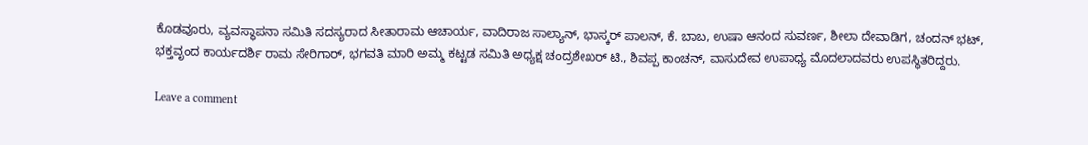ಕೊಡವೂರು, ವ್ಯವಸ್ಥಾಪನಾ ಸಮಿತಿ ಸದಸ್ಯರಾದ ಸೀತಾರಾಮ ಆಚಾರ್ಯ, ವಾದಿರಾಜ ಸಾಲ್ಯಾನ್, ಭಾಸ್ಕರ್ ಪಾಲನ್, ಕೆ. ಬಾಬ, ಉಷಾ ಆನಂದ ಸುವರ್ಣ, ಶೀಲಾ ದೇವಾಡಿಗ, ಚಂದನ್ ಭಟ್, ಭಕ್ತವೃಂದ ಕಾರ್ಯದರ್ಶಿ ರಾಮ ಸೇರಿಗಾರ್, ಭಗವತಿ ಮಾರಿ ಅಮ್ಮ ಕಟ್ಟಡ ಸಮಿತಿ ಅಧ್ಯಕ್ಷ ಚಂದ್ರಶೇಖರ್ ಟಿ., ಶಿವಪ್ಪ ಕಾಂಚನ್, ವಾಸುದೇವ ಉಪಾಧ್ಯ ಮೊದಲಾದವರು ಉಪಸ್ಥಿತರಿದ್ದರು.

Leave a comment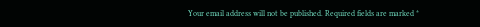Your email address will not be published. Required fields are marked *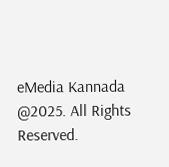eMedia Kannada  @2025. All Rights Reserved.